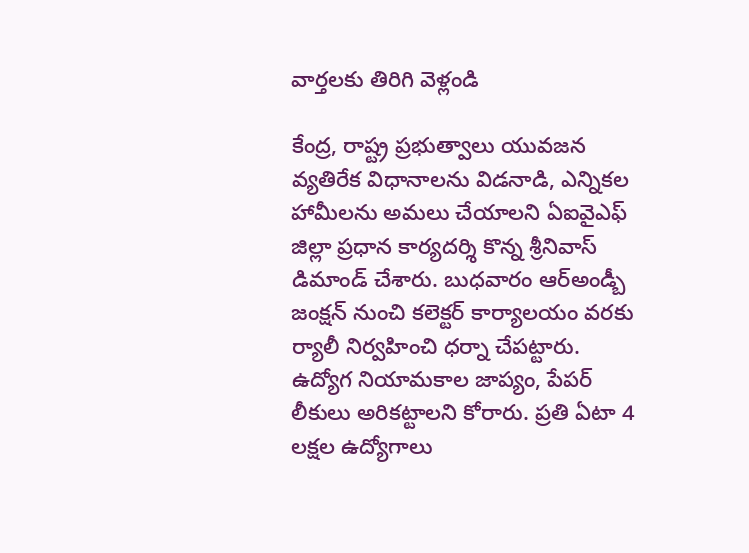వార్తలకు తిరిగి వెళ్లండి

కేంద్ర, రాష్ట్ర ప్రభుత్వాలు యువజన వ్యతిరేక విధానాలను విడనాడి, ఎన్నికల హామీలను అమలు చేయాలని ఏఐవైఎఫ్ జిల్లా ప్రధాన కార్యదర్శి కొన్న శ్రీనివాస్ డిమాండ్ చేశారు. బుధవారం ఆర్అండ్బీ జంక్షన్ నుంచి కలెక్టర్ కార్యాలయం వరకు ర్యాలీ నిర్వహించి ధర్నా చేపట్టారు.
ఉద్యోగ నియామకాల జాప్యం, పేపర్ లీకులు అరికట్టాలని కోరారు. ప్రతి ఏటా 4 లక్షల ఉద్యోగాలు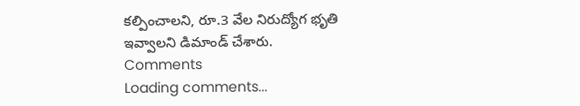కల్పించాలని, రూ.3 వేల నిరుద్యోగ భృతి ఇవ్వాలని డిమాండ్ చేశారు.
Comments
Loading comments...